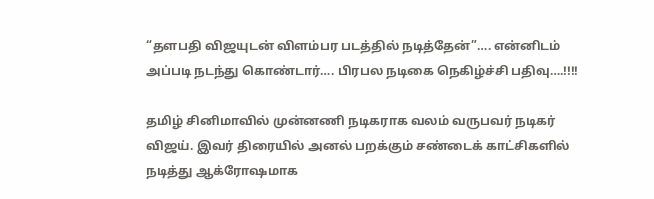“தளபதி விஜயுடன் விளம்பர படத்தில் நடித்தேன்”…. என்னிடம் அப்படி நடந்து கொண்டார்…. பிரபல நடிகை நெகிழ்ச்சி பதிவு….!!!!

தமிழ் சினிமாவில் முன்னணி நடிகராக வலம் வருபவர் நடிகர் விஜய். இவர் திரையில் அனல் பறக்கும் சண்டைக் காட்சிகளில் நடித்து ஆக்ரோஷமாக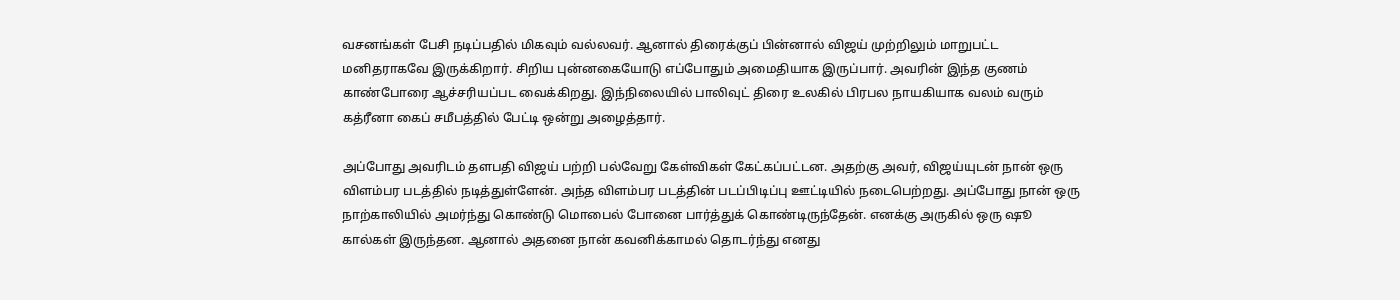வசனங்கள் பேசி நடிப்பதில் மிகவும் வல்லவர். ஆனால் திரைக்குப் பின்னால் விஜய் முற்றிலும் மாறுபட்ட மனிதராகவே இருக்கிறார். சிறிய புன்னகையோடு எப்போதும் அமைதியாக இருப்பார். அவரின் இந்த குணம் காண்போரை ஆச்சரியப்பட வைக்கிறது. இந்நிலையில் பாலிவுட் திரை உலகில் பிரபல நாயகியாக வலம் வரும் கத்ரீனா கைப் சமீபத்தில் பேட்டி ஒன்று அழைத்தார்.

அப்போது அவரிடம் தளபதி விஜய் பற்றி பல்வேறு கேள்விகள் கேட்கப்பட்டன. அதற்கு அவர், விஜய்யுடன் நான் ஒரு விளம்பர படத்தில் நடித்துள்ளேன். அந்த விளம்பர படத்தின் படப்பிடிப்பு ஊட்டியில் நடைபெற்றது. அப்போது நான் ஒரு நாற்காலியில் அமர்ந்து கொண்டு மொபைல் போனை பார்த்துக் கொண்டிருந்தேன். எனக்கு அருகில் ஒரு ஷூ கால்கள் இருந்தன. ஆனால் அதனை நான் கவனிக்காமல் தொடர்ந்து எனது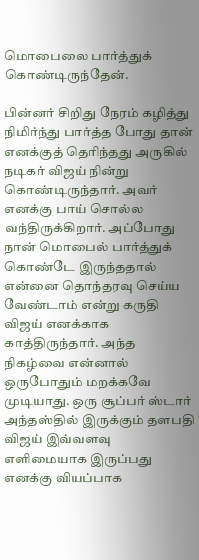மொபைலை பார்த்துக் கொண்டிருந்தேன்.

பின்னர் சிறிது நேரம் கழித்து நிமிர்ந்து பார்த்த போது தான் எனக்குத் தெரிந்தது அருகில் நடிகர் விஜய் நின்று கொண்டிருந்தார். அவர் எனக்கு பாய் சொல்ல வந்திருக்கிறார். அப்போது நான் மொபைல் பார்த்துக் கொண்டே இருந்ததால் என்னை தொந்தரவு செய்ய வேண்டாம் என்று கருதி விஜய் எனக்காக காத்திருந்தார். அந்த நிகழ்வை என்னால் ஒருபோதும் மறக்கவே முடியாது. ஒரு சூப்பர் ஸ்டார் அந்தஸ்தில் இருக்கும் தளபதி விஜய் இவ்வளவு எளிமையாக இருப்பது எனக்கு வியப்பாக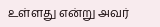உள்ளது என்று அவர்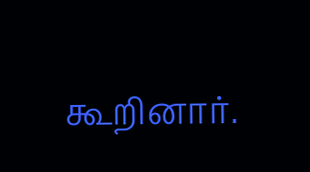கூறினார்.